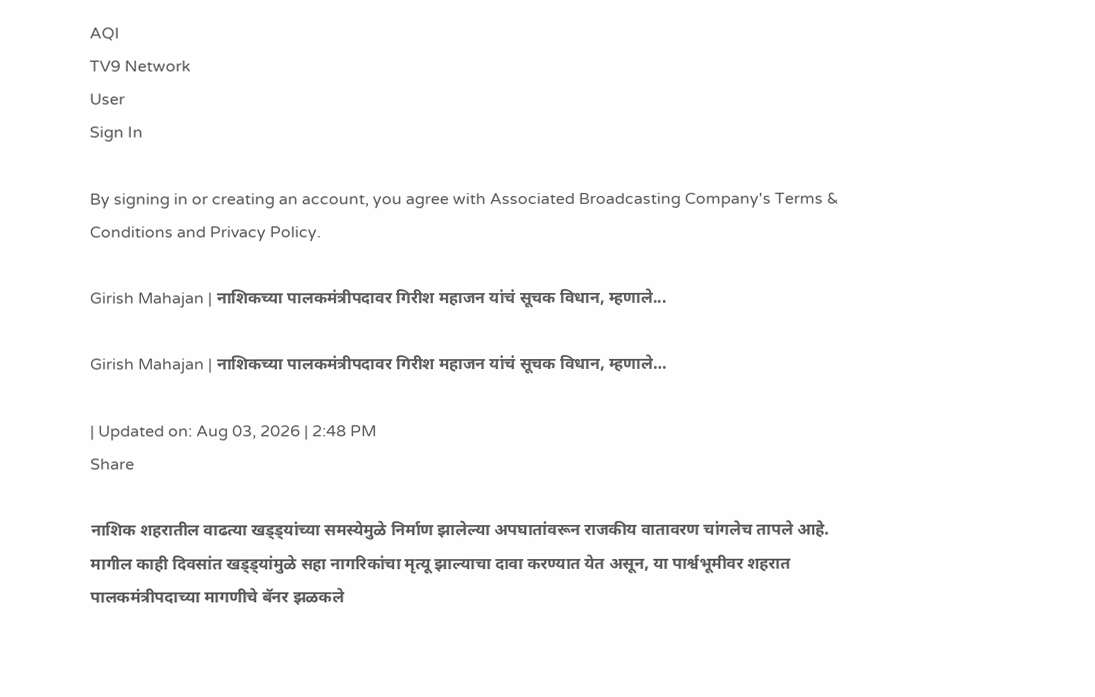AQI
TV9 Network
User
Sign In

By signing in or creating an account, you agree with Associated Broadcasting Company's Terms & Conditions and Privacy Policy.

Girish Mahajan | नाशिकच्या पालकमंत्रीपदावर गिरीश महाजन यांचं सूचक विधान, म्हणाले...

Girish Mahajan | नाशिकच्या पालकमंत्रीपदावर गिरीश महाजन यांचं सूचक विधान, म्हणाले…

| Updated on: Aug 03, 2026 | 2:48 PM
Share

नाशिक शहरातील वाढत्या खड्ड्यांच्या समस्येमुळे निर्माण झालेल्या अपघातांवरून राजकीय वातावरण चांगलेच तापले आहे. मागील काही दिवसांत खड्ड्यांमुळे सहा नागरिकांचा मृत्यू झाल्याचा दावा करण्यात येत असून, या पार्श्वभूमीवर शहरात पालकमंत्रीपदाच्या मागणीचे बॅनर झळकले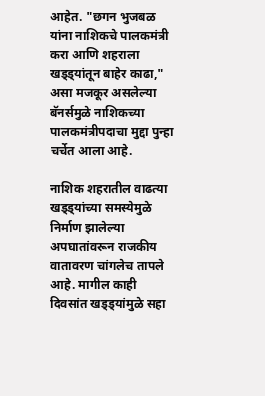आहेत. "छगन भुजबळ यांना नाशिकचे पालकमंत्री करा आणि शहराला खड्ड्यांतून बाहेर काढा," असा मजकूर असलेल्या बॅनर्समुळे नाशिकच्या पालकमंत्रीपदाचा मुद्दा पुन्हा चर्चेत आला आहे.

नाशिक शहरातील वाढत्या खड्ड्यांच्या समस्येमुळे निर्माण झालेल्या अपघातांवरून राजकीय वातावरण चांगलेच तापले आहे. मागील काही दिवसांत खड्ड्यांमुळे सहा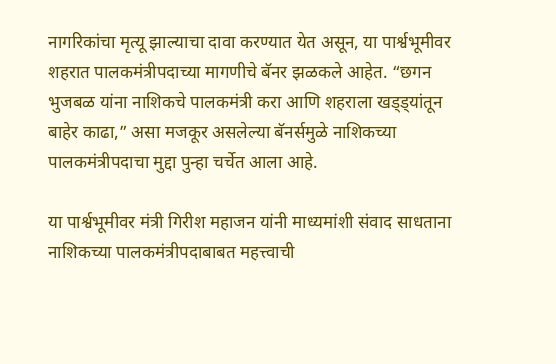नागरिकांचा मृत्यू झाल्याचा दावा करण्यात येत असून, या पार्श्वभूमीवर शहरात पालकमंत्रीपदाच्या मागणीचे बॅनर झळकले आहेत. “छगन भुजबळ यांना नाशिकचे पालकमंत्री करा आणि शहराला खड्ड्यांतून बाहेर काढा,” असा मजकूर असलेल्या बॅनर्समुळे नाशिकच्या पालकमंत्रीपदाचा मुद्दा पुन्हा चर्चेत आला आहे.

या पार्श्वभूमीवर मंत्री गिरीश महाजन यांनी माध्यमांशी संवाद साधताना नाशिकच्या पालकमंत्रीपदाबाबत महत्त्वाची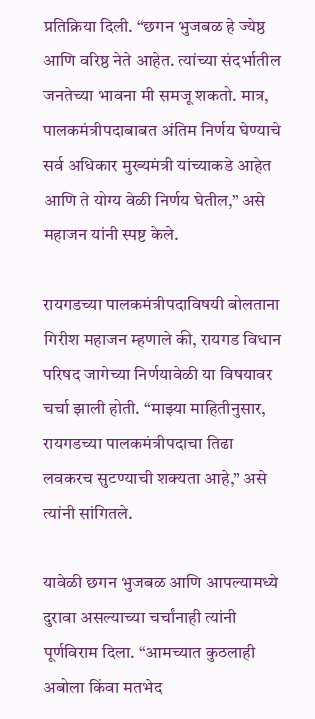प्रतिक्रिया दिली. “छगन भुजबळ हे ज्येष्ठ आणि वरिष्ठ नेते आहेत. त्यांच्या संदर्भातील जनतेच्या भावना मी समजू शकतो. मात्र, पालकमंत्रीपदाबाबत अंतिम निर्णय घेण्याचे सर्व अधिकार मुख्यमंत्री यांच्याकडे आहेत आणि ते योग्य वेळी निर्णय घेतील,” असे महाजन यांनी स्पष्ट केले.

रायगडच्या पालकमंत्रीपदाविषयी बोलताना गिरीश महाजन म्हणाले की, रायगड विधान परिषद जागेच्या निर्णयावेळी या विषयावर चर्चा झाली होती. “माझ्या माहितीनुसार, रायगडच्या पालकमंत्रीपदाचा तिढा लवकरच सुटण्याची शक्यता आहे,” असे त्यांनी सांगितले.

यावेळी छगन भुजबळ आणि आपल्यामध्ये दुरावा असल्याच्या चर्चांनाही त्यांनी पूर्णविराम दिला. “आमच्यात कुठलाही अबोला किंवा मतभेद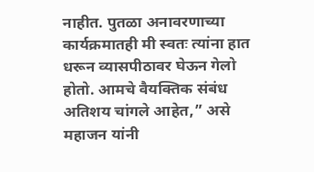नाहीत. पुतळा अनावरणाच्या कार्यक्रमातही मी स्वतः त्यांना हात धरून व्यासपीठावर घेऊन गेलो होतो. आमचे वैयक्तिक संबंध अतिशय चांगले आहेत,” असे महाजन यांनी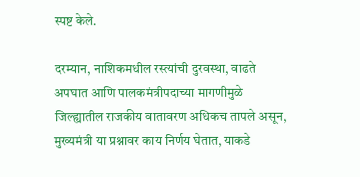स्पष्ट केले.

दरम्यान, नाशिकमधील रस्त्यांची दुरवस्था, वाढते अपघात आणि पालकमंत्रीपदाच्या मागणीमुळे जिल्ह्यातील राजकीय वातावरण अधिकच तापले असून, मुख्यमंत्री या प्रश्नावर काय निर्णय घेतात, याकडे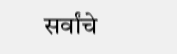सर्वांचे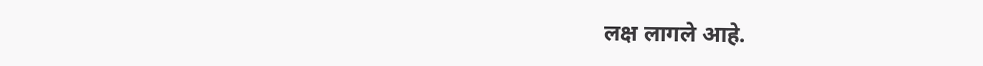लक्ष लागले आहे.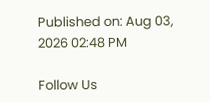Published on: Aug 03, 2026 02:48 PM

Follow Us